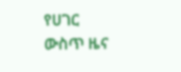የሀገር ውስጥ ዜና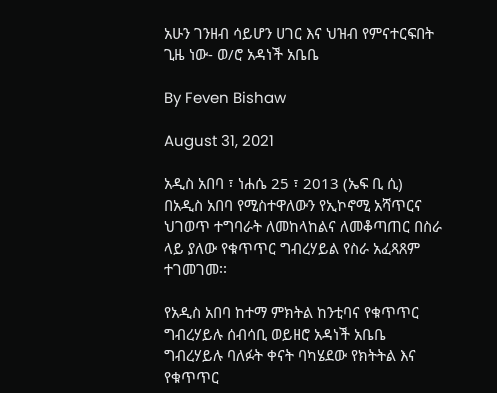አሁን ገንዘብ ሳይሆን ሀገር እና ህዝብ የምናተርፍበት ጊዜ ነው- ወ/ሮ አዳነች አቤቤ

By Feven Bishaw

August 31, 2021

አዲስ አበባ ፣ ነሐሴ 25 ፣ 2013 (ኤፍ ቢ ሲ) በአዲስ አበባ የሚስተዋለውን የኢኮኖሚ አሻጥርና ህገወጥ ተግባራት ለመከላከልና ለመቆጣጠር በስራ ላይ ያለው የቁጥጥር ግብረሃይል የስራ አፈጻጸም ተገመገመ፡፡

የአዲስ አበባ ከተማ ምክትል ከንቲባና የቁጥጥር ግብረሃይሉ ሰብሳቢ ወይዘሮ አዳነች አቤቤ ግብረሃይሉ ባለፉት ቀናት ባካሄደው የክትትል እና የቁጥጥር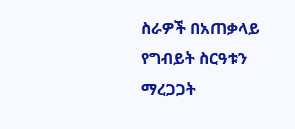ስራዎች በአጠቃላይ የግብይት ስርዓቱን ማረጋጋት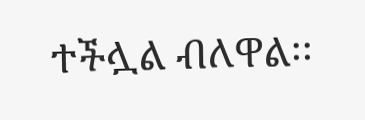ተችሏል ብለዋል፡፡